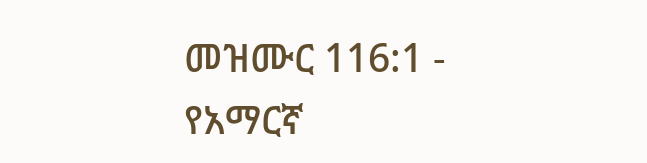መዝሙር 116:1 - የአማርኛ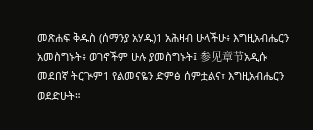መጽሐፍ ቅዱስ (ሰማንያ አሃዱ)1 አሕዛብ ሁላችሁ፥ እግዚአብሔርን አመስግኑት፥ ወገኖችም ሁሉ ያመስግኑት፤ 参见章节አዲሱ መደበኛ ትርጒም1 የልመናዬን ድምፅ ሰምቷልና፣ እግዚአብሔርን ወደድሁት።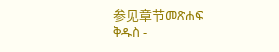参见章节መጽሐፍ ቅዱስ -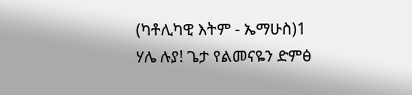(ካቶሊካዊ እትም - ኤማሁስ)1 ሃሌ ሉያ! ጌታ የልመናዬን ድምፅ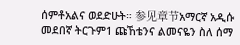ሰምቶአልና ወደድሁት። 参见章节አማርኛ አዲሱ መደበኛ ትርጉም1 ጩኸቴንና ልመናዬን ስለ ሰማ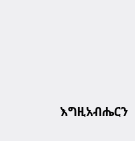እግዚአብሔርን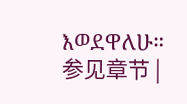እወደዋለሁ። 参见章节 |